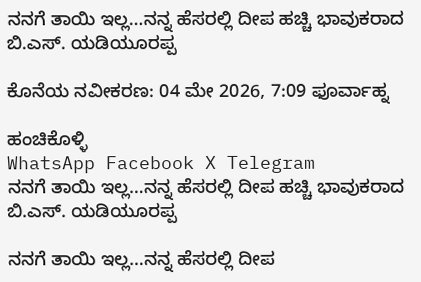ನನಗೆ ತಾಯಿ ಇಲ್ಲ…ನನ್ನ ಹೆಸರಲ್ಲಿ ದೀಪ ಹಚ್ಚಿ ಭಾವುಕರಾದ ಬಿ.ಎಸ್. ಯಡಿಯೂರಪ್ಪ

ಕೊನೆಯ ನವೀಕರಣ: 04 ಮೇ 2026, 7:09 ಫೂರ್ವಾಹ್ನ

ಹಂಚಿಕೊಳ್ಳಿ
WhatsApp Facebook X Telegram
ನನಗೆ ತಾಯಿ ಇಲ್ಲ…ನನ್ನ ಹೆಸರಲ್ಲಿ ದೀಪ ಹಚ್ಚಿ ಭಾವುಕರಾದ ಬಿ.ಎಸ್. ಯಡಿಯೂರಪ್ಪ

ನನಗೆ ತಾಯಿ ಇಲ್ಲ…ನನ್ನ ಹೆಸರಲ್ಲಿ ದೀಪ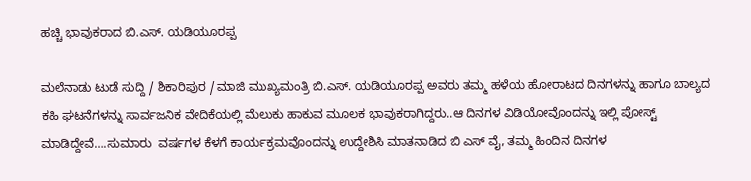ಹಚ್ಚಿ ಭಾವುಕರಾದ ಬಿ.ಎಸ್. ಯಡಿಯೂರಪ್ಪ

ಮಲೆನಾಡು ಟುಡೆ ಸುದ್ದಿ / ಶಿಕಾರಿಪುರ /ಮಾಜಿ ಮುಖ್ಯಮಂತ್ರಿ ಬಿ.ಎಸ್. ಯಡಿಯೂರಪ್ಪ ಅವರು ತಮ್ಮ ಹಳೆಯ ಹೋರಾಟದ ದಿನಗಳನ್ನು ಹಾಗೂ ಬಾಲ್ಯದ ಕಹಿ ಘಟನೆಗಳನ್ನು ಸಾರ್ವಜನಿಕ ವೇದಿಕೆಯಲ್ಲಿ ಮೆಲುಕು ಹಾಕುವ ಮೂಲಕ ಭಾವುಕರಾಗಿದ್ದರು..ಆ ದಿನಗಳ ವಿಡಿಯೋವೊಂದನ್ನು ಇಲ್ಲಿ ಪೋಸ್ಟ್ ಮಾಡಿದ್ದೇವೆ….ಸುಮಾರು  ವರ್ಷಗಳ ಕೆಳಗೆ ಕಾರ್ಯಕ್ರಮವೊಂದನ್ನು ಉದ್ದೇಶಿಸಿ ಮಾತನಾಡಿದ ಬಿ ಎಸ್ ವೈ, ತಮ್ಮ ಹಿಂದಿನ ದಿನಗಳ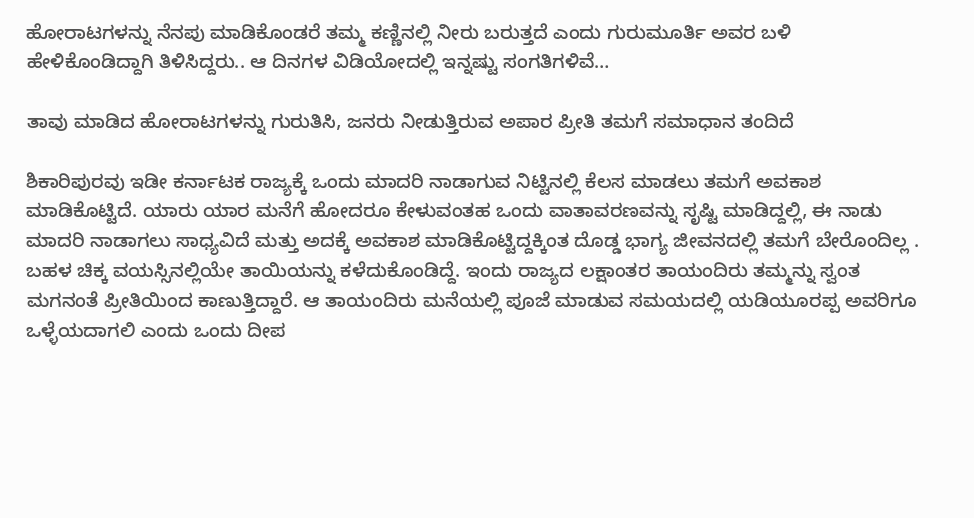ಹೋರಾಟಗಳನ್ನು ನೆನಪು ಮಾಡಿಕೊಂಡರೆ ತಮ್ಮ ಕಣ್ಣಿನಲ್ಲಿ ನೀರು ಬರುತ್ತದೆ ಎಂದು ಗುರುಮೂರ್ತಿ ಅವರ ಬಳಿ ಹೇಳಿಕೊಂಡಿದ್ದಾಗಿ ತಿಳಿಸಿದ್ದರು.. ಆ ದಿನಗಳ ವಿಡಿಯೋದಲ್ಲಿ ಇನ್ನಷ್ಟು ಸಂಗತಿಗಳಿವೆ…

ತಾವು ಮಾಡಿದ ಹೋರಾಟಗಳನ್ನು ಗುರುತಿಸಿ, ಜನರು ನೀಡುತ್ತಿರುವ ಅಪಾರ ಪ್ರೀತಿ ತಮಗೆ ಸಮಾಧಾನ ತಂದಿದೆ

ಶಿಕಾರಿಪುರವು ಇಡೀ ಕರ್ನಾಟಕ ರಾಜ್ಯಕ್ಕೆ ಒಂದು ಮಾದರಿ ನಾಡಾಗುವ ನಿಟ್ಟಿನಲ್ಲಿ ಕೆಲಸ ಮಾಡಲು ತಮಗೆ ಅವಕಾಶ ಮಾಡಿಕೊಟ್ಟಿದೆ. ಯಾರು ಯಾರ ಮನೆಗೆ ಹೋದರೂ ಕೇಳುವಂತಹ ಒಂದು ವಾತಾವರಣವನ್ನು ಸೃಷ್ಟಿ ಮಾಡಿದ್ದಲ್ಲಿ, ಈ ನಾಡು ಮಾದರಿ ನಾಡಾಗಲು ಸಾಧ್ಯವಿದೆ ಮತ್ತು ಅದಕ್ಕೆ ಅವಕಾಶ ಮಾಡಿಕೊಟ್ಟಿದ್ದಕ್ಕಿಂತ ದೊಡ್ಡ ಭಾಗ್ಯ ಜೀವನದಲ್ಲಿ ತಮಗೆ ಬೇರೊಂದಿಲ್ಲ . ಬಹಳ ಚಿಕ್ಕ ವಯಸ್ಸಿನಲ್ಲಿಯೇ ತಾಯಿಯನ್ನು ಕಳೆದುಕೊಂಡಿದ್ದೆ. ಇಂದು ರಾಜ್ಯದ ಲಕ್ಷಾಂತರ ತಾಯಂದಿರು ತಮ್ಮನ್ನು ಸ್ವಂತ ಮಗನಂತೆ ಪ್ರೀತಿಯಿಂದ ಕಾಣುತ್ತಿದ್ದಾರೆ. ಆ ತಾಯಂದಿರು ಮನೆಯಲ್ಲಿ ಪೂಜೆ ಮಾಡುವ ಸಮಯದಲ್ಲಿ ಯಡಿಯೂರಪ್ಪ ಅವರಿಗೂ ಒಳ್ಳೆಯದಾಗಲಿ ಎಂದು ಒಂದು ದೀಪ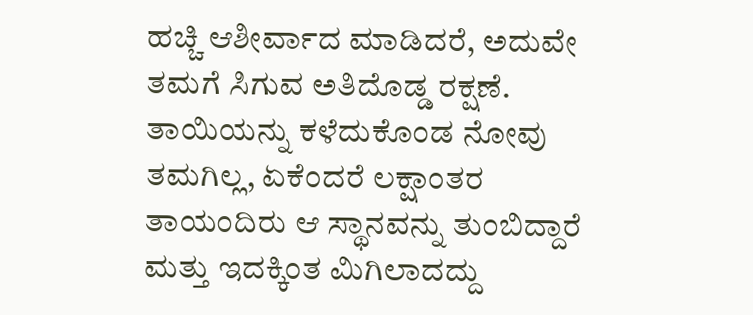ಹಚ್ಚಿ ಆಶೀರ್ವಾದ ಮಾಡಿದರೆ, ಅದುವೇ ತಮಗೆ ಸಿಗುವ ಅತಿದೊಡ್ಡ ರಕ್ಷಣೆ. ತಾಯಿಯನ್ನು ಕಳೆದುಕೊಂಡ ನೋವು ತಮಗಿಲ್ಲ, ಏಕೆಂದರೆ ಲಕ್ಷಾಂತರ ತಾಯಂದಿರು ಆ ಸ್ಥಾನವನ್ನು ತುಂಬಿದ್ದಾರೆ ಮತ್ತು ಇದಕ್ಕಿಂತ ಮಿಗಿಲಾದದ್ದು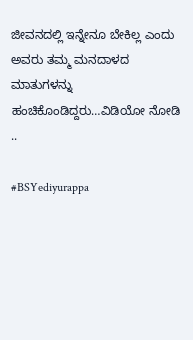ಜೀವನದಲ್ಲಿ ಇನ್ನೇನೂ ಬೇಕಿಲ್ಲ ಎಂದು ಅವರು ತಮ್ಮ ಮನದಾಳದ ಮಾತುಗಳನ್ನು ಹಂಚಿಕೊಂಡಿದ್ದರು…ವಿಡಿಯೋ ನೋಡಿ ..

#BSYediyurappa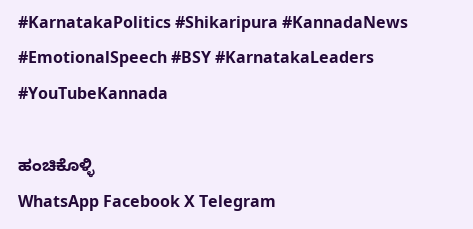#KarnatakaPolitics #Shikaripura #KannadaNews #EmotionalSpeech #BSY #KarnatakaLeaders #YouTubeKannada

ಹಂಚಿಕೊಳ್ಳಿ
WhatsApp Facebook X Telegram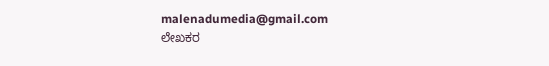malenadumedia@gmail.com
ಲೇಖಕರ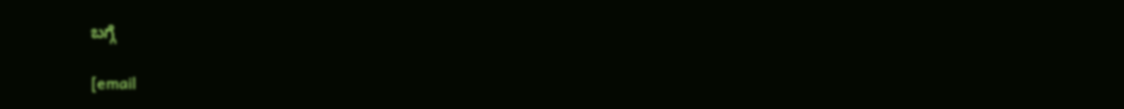ಬಗ್ಗೆ

[email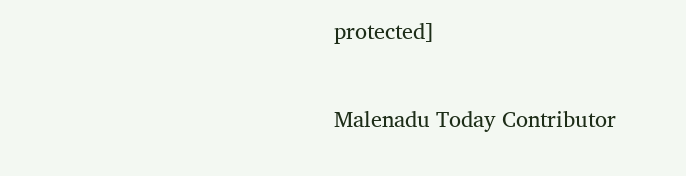protected]

Malenadu Today Contributor